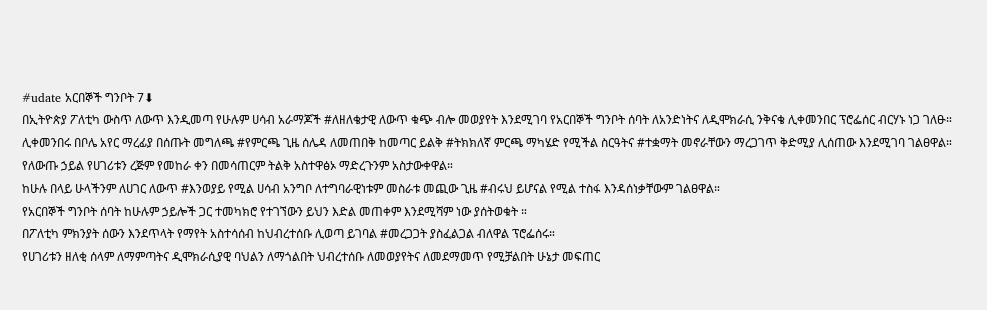#udate አርበኞች ግንቦት 7⬇
በኢትዮጵያ ፖለቲካ ውስጥ ለውጥ እንዲመጣ የሁሉም ሀሳብ አራማጆች #ለዘለቄታዊ ለውጥ ቁጭ ብሎ መወያየት እንደሚገባ የአርበኞች ግንቦት ሰባት ለአንድነትና ለዲሞክራሲ ንቅናቄ ሊቀመንበር ፕሮፌሰር ብርሃኑ ነጋ ገለፁ።
ሊቀመንበሩ በቦሌ አየር ማረፊያ በሰጡት መግለጫ #የምርጫ ጊዜ ሰሌዳ ለመጠበቅ ከመጣር ይልቅ #ትክክለኛ ምርጫ ማካሄድ የሚችል ስርዓትና #ተቋማት መኖራቸውን ማረጋገጥ ቅድሚያ ሊሰጠው እንደሚገባ ገልፀዋል።
የለውጡ ኃይል የሀገሪቱን ረጅም የመከራ ቀን በመሳጠርም ትልቅ አስተዋፅኦ ማድረጉንም አስታውቀዋል።
ከሁሉ በላይ ሁላችንም ለሀገር ለውጥ #እንወያይ የሚል ሀሳብ አንግቦ ለተግባራዊነቱም መስራቱ መጪው ጊዜ #ብሩህ ይሆናል የሚል ተስፋ እንዳሰነቃቸውም ገልፀዋል።
የአርበኞች ግንቦት ሰባት ከሁሉም ኃይሎች ጋር ተመካክሮ የተገኘውን ይህን እድል መጠቀም እንደሚሻም ነው ያሰትወቁት ።
በፖለቲካ ምክንያት ሰውን እንደጥላት የማየት አስተሳሰብ ከህብረተሰቡ ሊወጣ ይገባል #መረጋጋት ያስፈልጋል ብለዋል ፕሮፌሰሩ።
የሀገሪቱን ዘለቂ ሰላም ለማምጣትና ዲሞክራሲያዊ ባህልን ለማጎልበት ህብረተሰቡ ለመወያየትና ለመደማመጥ የሚቻልበት ሁኔታ መፍጠር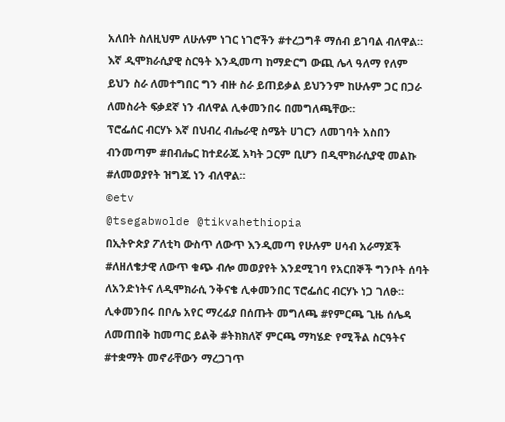አለበት ስለዚህም ለሁሉም ነገር ነገሮችን #ተረጋግቶ ማሰብ ይገባል ብለዋል።
እኛ ዲሞክራሲያዊ ስርዓት እንዲመጣ ከማድርግ ውጪ ሌላ ዓለማ የለም ይህን ስራ ለመተግበር ግን ብዙ ስራ ይጠይቃል ይህንንም ከሁሉም ጋር በጋራ ለመስራት ፍቃደኛ ነን ብለዋል ሊቀመንበሩ በመግለጫቸው።
ፕሮፌሰር ብርሃኑ እኛ በህብረ ብሔራዊ ስሜት ሀገርን ለመገባት አስበን ብንመጣም #በብሔር ከተደራጁ አካት ጋርም ቢሆን በዲሞክራሲያዊ መልኩ #ለመወያየት ዝግጁ ነን ብለዋል።
©etv
@tsegabwolde @tikvahethiopia
በኢትዮጵያ ፖለቲካ ውስጥ ለውጥ እንዲመጣ የሁሉም ሀሳብ አራማጆች #ለዘለቄታዊ ለውጥ ቁጭ ብሎ መወያየት እንደሚገባ የአርበኞች ግንቦት ሰባት ለአንድነትና ለዲሞክራሲ ንቅናቄ ሊቀመንበር ፕሮፌሰር ብርሃኑ ነጋ ገለፁ።
ሊቀመንበሩ በቦሌ አየር ማረፊያ በሰጡት መግለጫ #የምርጫ ጊዜ ሰሌዳ ለመጠበቅ ከመጣር ይልቅ #ትክክለኛ ምርጫ ማካሄድ የሚችል ስርዓትና #ተቋማት መኖራቸውን ማረጋገጥ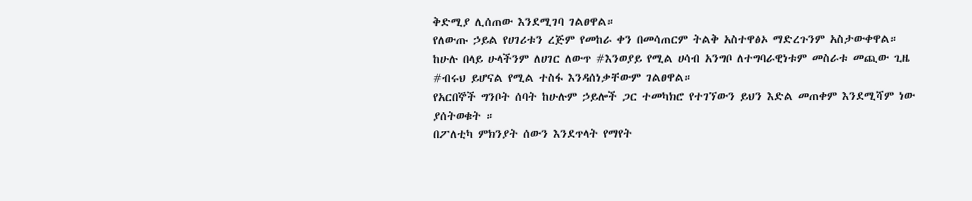ቅድሚያ ሊሰጠው እንደሚገባ ገልፀዋል።
የለውጡ ኃይል የሀገሪቱን ረጅም የመከራ ቀን በመሳጠርም ትልቅ አስተዋፅኦ ማድረጉንም አስታውቀዋል።
ከሁሉ በላይ ሁላችንም ለሀገር ለውጥ #እንወያይ የሚል ሀሳብ አንግቦ ለተግባራዊነቱም መስራቱ መጪው ጊዜ #ብሩህ ይሆናል የሚል ተስፋ እንዳሰነቃቸውም ገልፀዋል።
የአርበኞች ግንቦት ሰባት ከሁሉም ኃይሎች ጋር ተመካክሮ የተገኘውን ይህን እድል መጠቀም እንደሚሻም ነው ያሰትወቁት ።
በፖለቲካ ምክንያት ሰውን እንደጥላት የማየት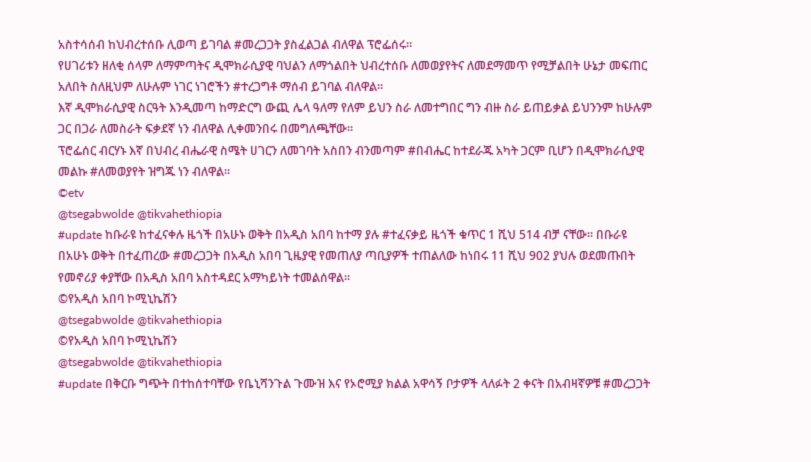አስተሳሰብ ከህብረተሰቡ ሊወጣ ይገባል #መረጋጋት ያስፈልጋል ብለዋል ፕሮፌሰሩ።
የሀገሪቱን ዘለቂ ሰላም ለማምጣትና ዲሞክራሲያዊ ባህልን ለማጎልበት ህብረተሰቡ ለመወያየትና ለመደማመጥ የሚቻልበት ሁኔታ መፍጠር አለበት ስለዚህም ለሁሉም ነገር ነገሮችን #ተረጋግቶ ማሰብ ይገባል ብለዋል።
እኛ ዲሞክራሲያዊ ስርዓት እንዲመጣ ከማድርግ ውጪ ሌላ ዓለማ የለም ይህን ስራ ለመተግበር ግን ብዙ ስራ ይጠይቃል ይህንንም ከሁሉም ጋር በጋራ ለመስራት ፍቃደኛ ነን ብለዋል ሊቀመንበሩ በመግለጫቸው።
ፕሮፌሰር ብርሃኑ እኛ በህብረ ብሔራዊ ስሜት ሀገርን ለመገባት አስበን ብንመጣም #በብሔር ከተደራጁ አካት ጋርም ቢሆን በዲሞክራሲያዊ መልኩ #ለመወያየት ዝግጁ ነን ብለዋል።
©etv
@tsegabwolde @tikvahethiopia
#update ከቡራዩ ከተፈናቀሉ ዜጎች በአሁኑ ወቅት በአዲስ አበባ ከተማ ያሉ #ተፈናቃይ ዜጎች ቁጥር 1 ሺህ 514 ብቻ ናቸው፡፡ በቡራዩ በአሁኑ ወቅት በተፈጠረው #መረጋጋት በአዲስ አበባ ጊዜያዊ የመጠለያ ጣቢያዎች ተጠልለው ከነበሩ 11 ሺህ 902 ያህሉ ወደመጡበት የመኖሪያ ቀያቸው በአዲስ አበባ አስተዳደር አማካይነት ተመልሰዋል፡፡
©የአዲስ አበባ ኮሚኒኬሽን
@tsegabwolde @tikvahethiopia
©የአዲስ አበባ ኮሚኒኬሽን
@tsegabwolde @tikvahethiopia
#update በቅርቡ ግጭት በተከሰተባቸው የቤኒሻንጉል ጉሙዝ እና የኦሮሚያ ክልል አዋሳኝ ቦታዎች ላለፉት 2 ቀናት በአብዛኛዎቹ #መረጋጋት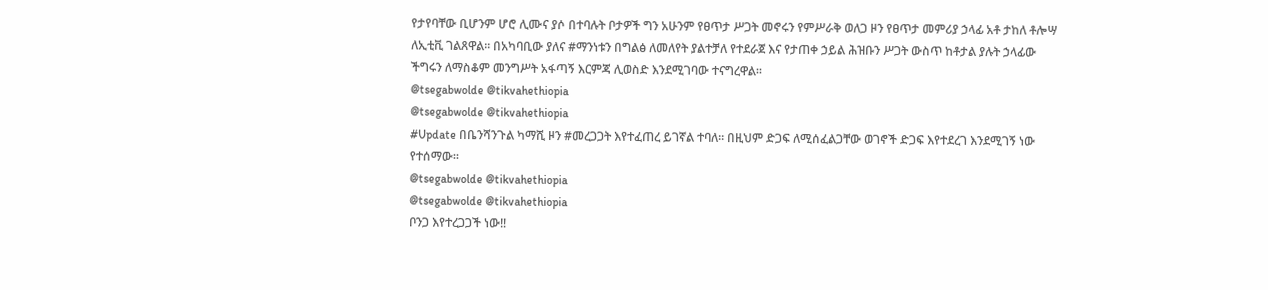የታየባቸው ቢሆንም ሆሮ ሊሙና ያሶ በተባሉት ቦታዎች ግን አሁንም የፀጥታ ሥጋት መኖሩን የምሥራቅ ወለጋ ዞን የፀጥታ መምሪያ ኃላፊ አቶ ታከለ ቶሎሣ ለኢቲቪ ገልጸዋል፡፡ በአካባቢው ያለና #ማንነቱን በግልፅ ለመለየት ያልተቻለ የተደራጀ እና የታጠቀ ኃይል ሕዝቡን ሥጋት ውስጥ ከቶታል ያሉት ኃላፊው ችግሩን ለማስቆም መንግሥት አፋጣኝ እርምጃ ሊወስድ እንደሚገባው ተናግረዋል፡፡
@tsegabwolde @tikvahethiopia
@tsegabwolde @tikvahethiopia
#Update በቤንሻንጉል ካማሺ ዞን #መረጋጋት እየተፈጠረ ይገኛል ተባለ። በዚህም ድጋፍ ለሚሰፈልጋቸው ወገኖች ድጋፍ እየተደረገ እንደሚገኝ ነው የተሰማው።
@tsegabwolde @tikvahethiopia
@tsegabwolde @tikvahethiopia
ቦንጋ እየተረጋጋች ነው‼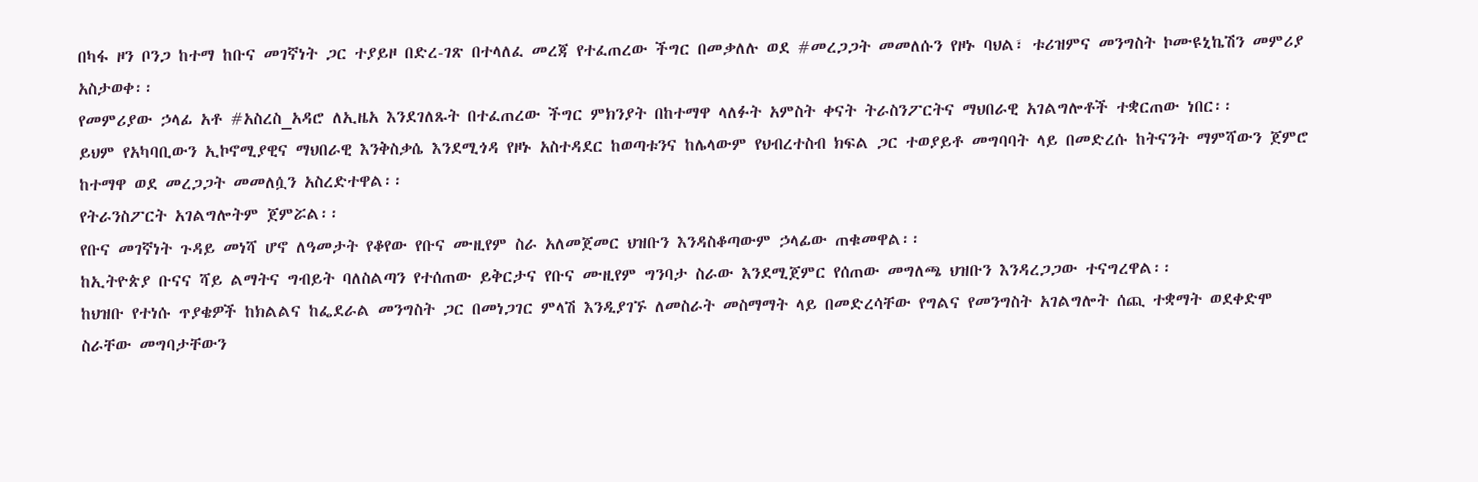በካፋ ዞን ቦንጋ ከተማ ከቡና መገኛነት ጋር ተያይዞ በድረ-ገጽ በተላለፈ መረጃ የተፈጠረው ችግር በመቃለሉ ወደ #መረጋጋት መመለሱን የዞኑ ባህል፣ ቱሪዝምና መንግስት ኮሙዩኒኬሽን መምሪያ አስታወቀ፡፡
የመምሪያው ኃላፊ አቶ #አስረስ_አዳሮ ለኢዜአ እንደገለጹት በተፈጠረው ችግር ምክንያት በከተማዋ ላለፉት አምስት ቀናት ትራስንፖርትና ማህበራዊ አገልግሎቶች ተቋርጠው ነበር፡፡
ይህም የአካባቢውን ኢኮኖሚያዊና ማህበራዊ እንቅስቃሴ እንደሚጎዳ የዞኑ አስተዳደር ከወጣቱንና ከሌላውም የህብረተስብ ክፍል ጋር ተወያይቶ መግባባት ላይ በመድረሱ ከትናንት ማምሻውን ጀምሮ ከተማዋ ወደ መረጋጋት መመለሷን አስረድተዋል፡፡
የትራንስፖርት አገልግሎትም ጀምሯል፡፡
የቡና መገኛነት ጉዳይ መነሻ ሆኖ ለዓመታት የቆየው የቡና ሙዚየም ስራ አለመጀመር ህዝቡን እንዳስቆጣውም ኃላፊው ጠቁመዋል፡፡
ከኢትዮጵያ ቡናና ሻይ ልማትና ግብይት ባለስልጣን የተሰጠው ይቅርታና የቡና ሙዚየም ግንባታ ስራው እንደሚጀምር የሰጠው መግለጫ ህዝቡን እንዳረጋጋው ተናግረዋል፡፡
ከህዝቡ የተነሱ ጥያቄዎች ከክልልና ከፌደራል መንግስት ጋር በመነጋገር ምላሽ እንዲያገኙ ለመስራት መስማማት ላይ በመድረሳቸው የግልና የመንግስት አገልግሎት ሰጪ ተቋማት ወደቀድሞ ስራቸው መግባታቸውን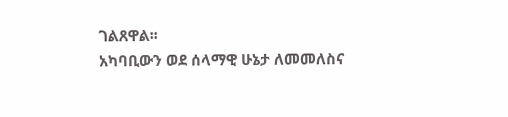ገልጸዋል፡፡
አካባቢውን ወደ ሰላማዊ ሁኔታ ለመመለስና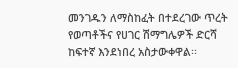መንገዱን ለማስከፈት በተደረገው ጥረት የወጣቶችና የሀገር ሽማግሌዎች ድርሻ ከፍተኛ እንደነበረ አስታውቀዋል፡፡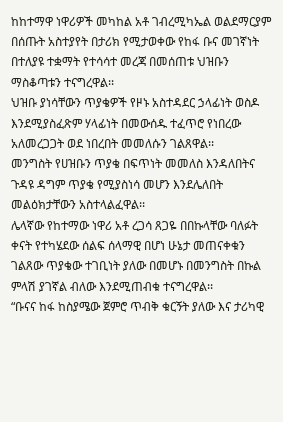ከከተማዋ ነዋሪዎች መካከል አቶ ገብረሚካኤል ወልደማርያም በሰጡት አስተያየት በታሪክ የሚታወቀው የከፋ ቡና መገኛነት በተለያዩ ተቋማት የተሳሳተ መረጃ በመሰጠቱ ህዝቡን ማስቆጣቱን ተናግረዋል፡፡
ህዝቡ ያነሳቸውን ጥያቄዎች የዞኑ አስተዳደር ኃላፊነት ወስዶ እንደሚያስፈጽም ሃላፊነት በመውሰዱ ተፈጥሮ የነበረው አለመረጋጋት ወደ ነበረበት መመለሱን ገልጸዋል፡፡
መንግስት የሀዝቡን ጥያቄ በፍጥነት መመለስ እንዳለበትና ጉዳዩ ዳግም ጥያቄ የሚያስነሳ መሆን እንደሌለበት መልዕክታቸውን አስተላልፈዋል፡፡
ሌላኛው የከተማው ነዋሪ አቶ ረጋሳ ጸጋዬ በበኩላቸው ባለፉት ቀናት የተካሄደው ሰልፍ ሰላማዊ በሆነ ሁኔታ መጠናቀቁን ገልጸው ጥያቄው ተገቢነት ያለው በመሆኑ በመንግስት በኩል ምላሽ ያገኛል ብለው እንደሚጠብቁ ተናግረዋል፡፡
“ቡናና ከፋ ከስያሜው ጀምሮ ጥብቅ ቁርኝት ያለው እና ታሪካዊ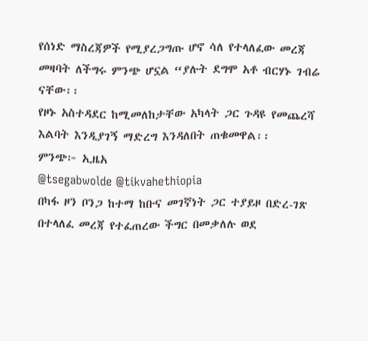የሰነድ ማስረጃዎች የሚያረጋግጡ ሆኖ ሳለ የተላለፈው መረጃ መዛባት ለችግሩ ምንጭ ሆኗል “ያሉት ደግሞ አቶ ብርሃኑ ገብሬ ናቸው፡፡
የዞኑ አስተዳደር ከሚመለከታቸው አካላት ጋር ጉዳዩ የመጨረሻ እልባት እንዲያገኝ ማድረግ እንዳለበት ጠቁመዋል፡፡
ምንጭ፦ ኢዜአ
@tsegabwolde @tikvahethiopia
በካፋ ዞን ቦንጋ ከተማ ከቡና መገኛነት ጋር ተያይዞ በድረ-ገጽ በተላለፈ መረጃ የተፈጠረው ችግር በመቃለሉ ወደ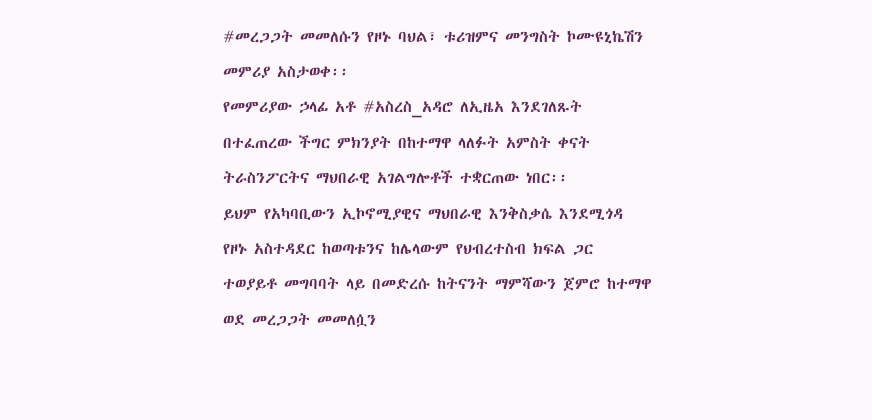#መረጋጋት መመለሱን የዞኑ ባህል፣ ቱሪዝምና መንግስት ኮሙዩኒኬሽን መምሪያ አስታወቀ፡፡
የመምሪያው ኃላፊ አቶ #አስረስ_አዳሮ ለኢዜአ እንደገለጹት በተፈጠረው ችግር ምክንያት በከተማዋ ላለፉት አምስት ቀናት ትራስንፖርትና ማህበራዊ አገልግሎቶች ተቋርጠው ነበር፡፡
ይህም የአካባቢውን ኢኮኖሚያዊና ማህበራዊ እንቅስቃሴ እንደሚጎዳ የዞኑ አስተዳደር ከወጣቱንና ከሌላውም የህብረተስብ ክፍል ጋር ተወያይቶ መግባባት ላይ በመድረሱ ከትናንት ማምሻውን ጀምሮ ከተማዋ ወደ መረጋጋት መመለሷን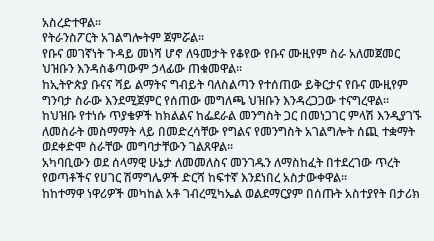አስረድተዋል፡፡
የትራንስፖርት አገልግሎትም ጀምሯል፡፡
የቡና መገኛነት ጉዳይ መነሻ ሆኖ ለዓመታት የቆየው የቡና ሙዚየም ስራ አለመጀመር ህዝቡን እንዳስቆጣውም ኃላፊው ጠቁመዋል፡፡
ከኢትዮጵያ ቡናና ሻይ ልማትና ግብይት ባለስልጣን የተሰጠው ይቅርታና የቡና ሙዚየም ግንባታ ስራው እንደሚጀምር የሰጠው መግለጫ ህዝቡን እንዳረጋጋው ተናግረዋል፡፡
ከህዝቡ የተነሱ ጥያቄዎች ከክልልና ከፌደራል መንግስት ጋር በመነጋገር ምላሽ እንዲያገኙ ለመስራት መስማማት ላይ በመድረሳቸው የግልና የመንግስት አገልግሎት ሰጪ ተቋማት ወደቀድሞ ስራቸው መግባታቸውን ገልጸዋል፡፡
አካባቢውን ወደ ሰላማዊ ሁኔታ ለመመለስና መንገዱን ለማስከፈት በተደረገው ጥረት የወጣቶችና የሀገር ሽማግሌዎች ድርሻ ከፍተኛ እንደነበረ አስታውቀዋል፡፡
ከከተማዋ ነዋሪዎች መካከል አቶ ገብረሚካኤል ወልደማርያም በሰጡት አስተያየት በታሪክ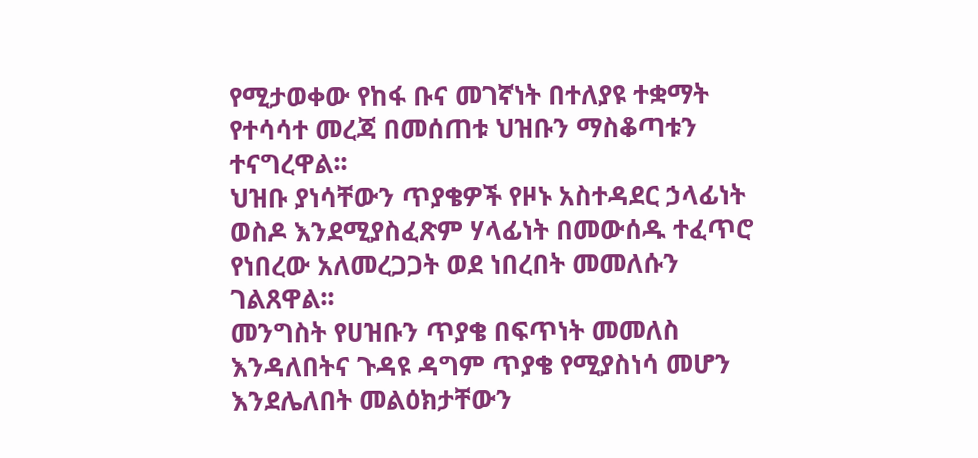የሚታወቀው የከፋ ቡና መገኛነት በተለያዩ ተቋማት የተሳሳተ መረጃ በመሰጠቱ ህዝቡን ማስቆጣቱን ተናግረዋል፡፡
ህዝቡ ያነሳቸውን ጥያቄዎች የዞኑ አስተዳደር ኃላፊነት ወስዶ እንደሚያስፈጽም ሃላፊነት በመውሰዱ ተፈጥሮ የነበረው አለመረጋጋት ወደ ነበረበት መመለሱን ገልጸዋል፡፡
መንግስት የሀዝቡን ጥያቄ በፍጥነት መመለስ እንዳለበትና ጉዳዩ ዳግም ጥያቄ የሚያስነሳ መሆን እንደሌለበት መልዕክታቸውን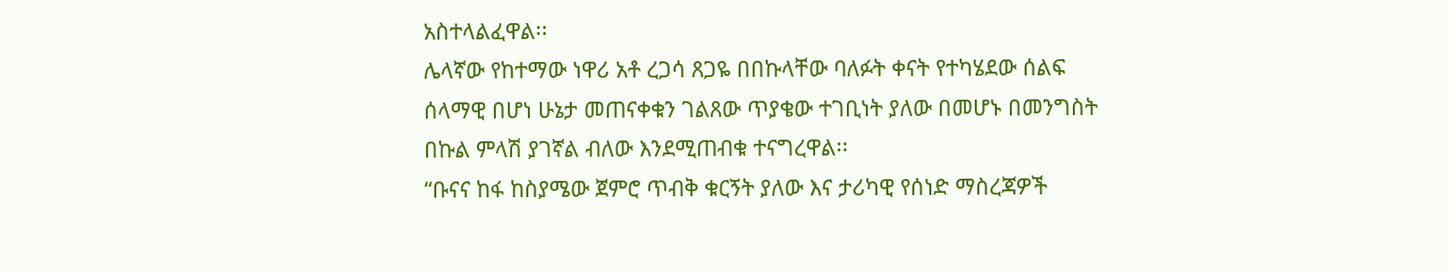አስተላልፈዋል፡፡
ሌላኛው የከተማው ነዋሪ አቶ ረጋሳ ጸጋዬ በበኩላቸው ባለፉት ቀናት የተካሄደው ሰልፍ ሰላማዊ በሆነ ሁኔታ መጠናቀቁን ገልጸው ጥያቄው ተገቢነት ያለው በመሆኑ በመንግስት በኩል ምላሽ ያገኛል ብለው እንደሚጠብቁ ተናግረዋል፡፡
“ቡናና ከፋ ከስያሜው ጀምሮ ጥብቅ ቁርኝት ያለው እና ታሪካዊ የሰነድ ማስረጃዎች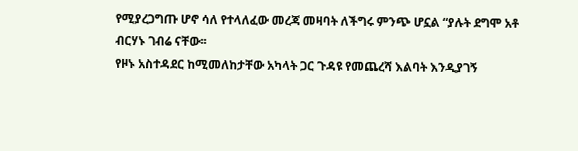የሚያረጋግጡ ሆኖ ሳለ የተላለፈው መረጃ መዛባት ለችግሩ ምንጭ ሆኗል “ያሉት ደግሞ አቶ ብርሃኑ ገብሬ ናቸው፡፡
የዞኑ አስተዳደር ከሚመለከታቸው አካላት ጋር ጉዳዩ የመጨረሻ እልባት እንዲያገኝ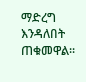ማድረግ እንዳለበት ጠቁመዋል፡፡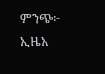ምንጭ፦ ኢዜአ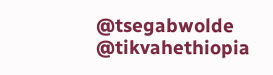@tsegabwolde @tikvahethiopia